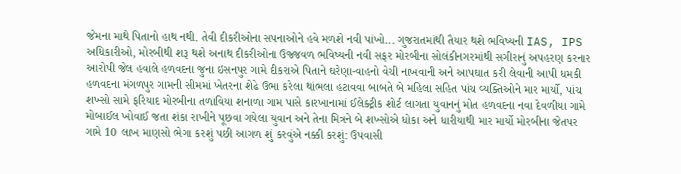જેમના માથે પિતાનો હાથ નથી. તેવી દીકરીઓના સપનાઓને હવે મળશે નવી પાંખો... ગુજરાતમાંથી તૈયાર થશે ભવિષ્યની IAS, IPS અધિકારીઓ, મોરબીથી શરૂ થશે અનાથ દીકરીઓના ઉજ્જવળ ભવિષ્યની નવી સફર મોરબીના સોલંકીનગરમાંથી સગીરાનું અપહરણ કરનાર આરોપી જેલ હવાલે હળવદના જુના ઇસનપુર ગામે દીકરાએ પિતાને ઘરેણા-વાહનો વેચી નાખવાની અને આપઘાત કરી લેવાની આપી ધમકી હળવદના મંગળપુર ગામની સીમમાં ખેતરના શેઢે ઉભા કરેલા થાંભલા હટાવવા બાબતે બે મહિલા સહિત પાંચ વ્યક્તિઓને માર માર્યો, પાંચ શખ્સો સામે ફરિયાદ મોરબીના તળાવિયા શનાળા ગામ પાસે કારખાનામાં ઈલેક્ટ્રીક શોર્ટ લાગતા યુવાનનું મોત હળવદના નવા દેવળીયા ગામે મોબાઈલ ખોવાઈ જતા શંકા રાખીને પૂછવા ગયેલા યુવાન અને તેના મિત્રને બે શખ્સોએ ધોકા અને ધારીયાથી માર માર્યો મોરબીના જેતપર ગામે 10 લાખ માણસો ભેગા કરશું પછી આગળ શું કરવુંએ નક્કી કરશું: ઉપવાસી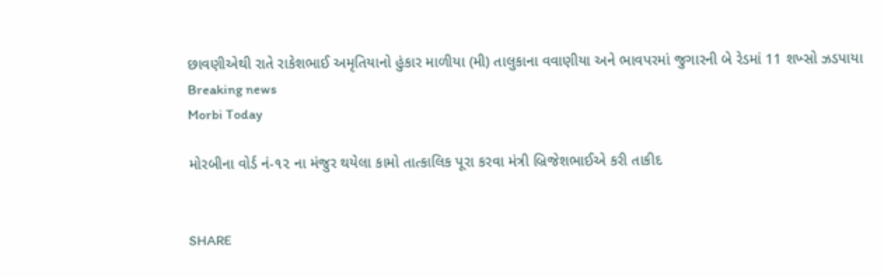છાવણીએથી રાતે રાકેશભાઈ અમૃતિયાનો હુંકાર માળીયા (મી) તાલુકાના વવાણીયા અને ભાવપરમાં જુગારની બે રેડમાં 11 શખ્સો ઝડપાયા
Breaking news
Morbi Today

મોરબીના વોર્ડ નં-૧૨ ના મંજુર થયેલા કામો તાત્કાલિક પૂરા કરવા મંત્રી બ્રિજેશભાઈએ કરી તાકીદ


SHARE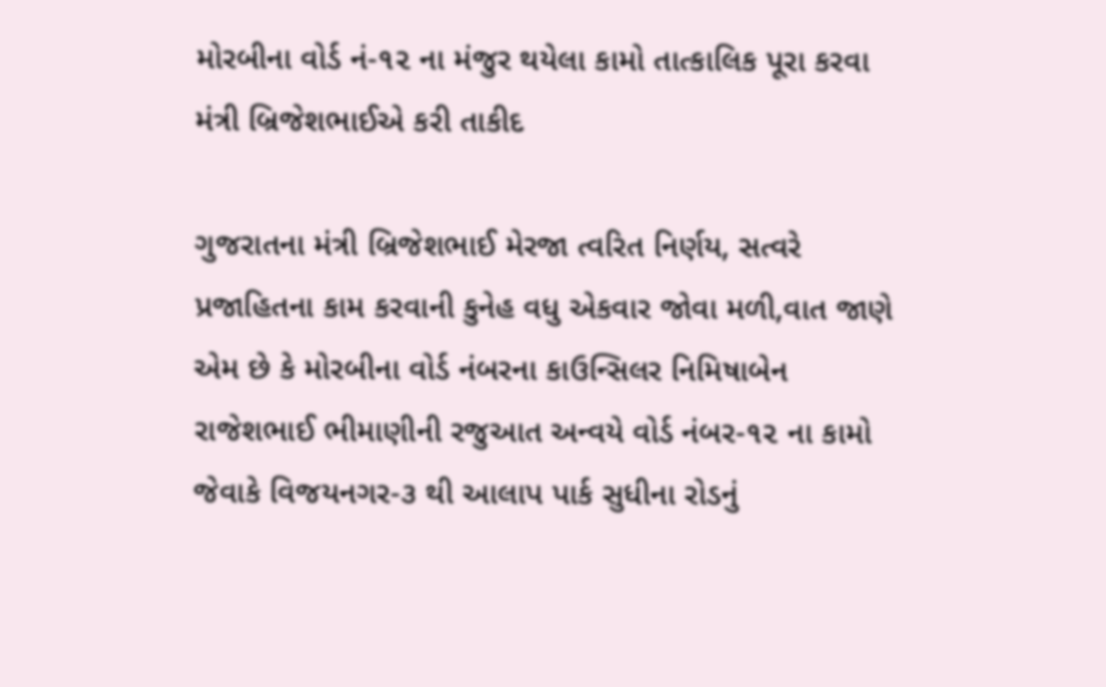મોરબીના વોર્ડ નં-૧૨ ના મંજુર થયેલા કામો તાત્કાલિક પૂરા કરવા મંત્રી બ્રિજેશભાઈએ કરી તાકીદ

ગુજરાતના મંત્રી બ્રિજેશભાઈ મેરજા ત્વરિત નિર્ણય, સત્વરે પ્રજાહિતના કામ કરવાની કુનેહ વધુ એકવાર જોવા મળી,વાત જાણે એમ છે કે મોરબીના વોર્ડ નંબરના કાઉન્સિલર નિમિષાબેન રાજેશભાઈ ભીમાણીની રજુઆત અન્વયે વોર્ડ નંબર-૧૨ ના કામો જેવાકે વિજયનગર-૩ થી આલાપ પાર્ક સુધીના રોડનું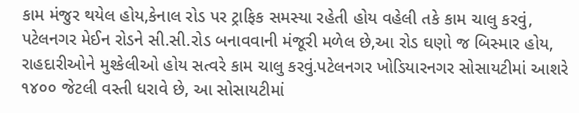કામ મંજુર થયેલ હોય,કેનાલ રોડ પર ટ્રાફિક સમસ્યા રહેતી હોય વહેલી તકે કામ ચાલુ કરવું, પટેલનગર મેઈન રોડને સી.સી.રોડ બનાવવાની મંજૂરી મળેલ છે,આ રોડ ઘણો જ બિસ્માર હોય, રાહદારીઓને મુશ્કેલીઓ હોય સત્વરે કામ ચાલુ કરવું.પટેલનગર ખોડિયારનગર સોસાયટીમાં આશરે ૧૪૦૦ જેટલી વસ્તી ધરાવે છે, આ સોસાયટીમાં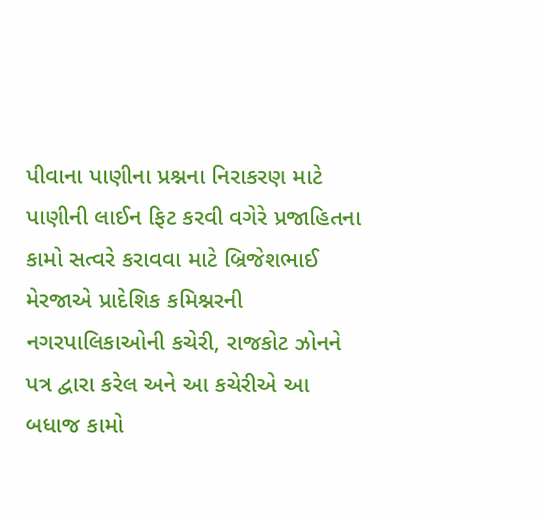પીવાના પાણીના પ્રશ્નના નિરાકરણ માટે પાણીની લાઈન ફિટ કરવી વગેરે પ્રજાહિતના કામો સત્વરે કરાવવા માટે બ્રિજેશભાઈ મેરજાએ પ્રાદેશિક કમિશ્નરની નગરપાલિકાઓની કચેરી, રાજકોટ ઝોનને પત્ર દ્વારા કરેલ અને આ કચેરીએ આ બધાજ કામો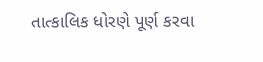તાત્કાલિક ધોરણે પૂર્ણ કરવા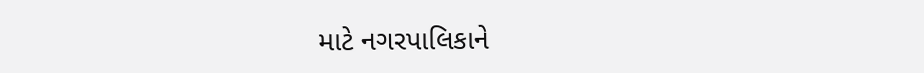માટે નગરપાલિકાને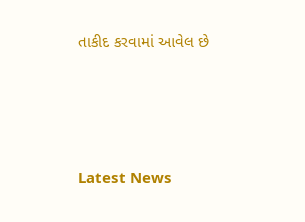તાકીદ કરવામાં આવેલ છે






Latest News